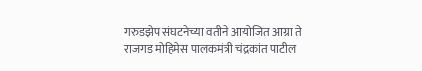गरुडझेप संघटनेच्या वतीने आयोजित आग्रा ते राजगड मोहिमेस पालकमंत्री चंद्रकांत पाटील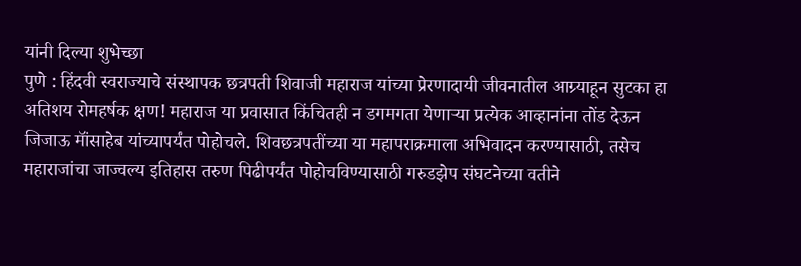यांनी दिल्या शुभेच्छा
पुणे : हिंदवी स्वराज्याचे संस्थापक छत्रपती शिवाजी महाराज यांच्या प्रेरणादायी जीवनातील आग्र्याहून सुटका हा अतिशय रोमहर्षक क्षण! महाराज या प्रवासात किंचितही न डगमगता येणाऱ्या प्रत्येक आव्हानांना तोंड देऊन जिजाऊ मॉंसाहेब यांच्यापर्यंत पोहोचले. शिवछत्रपतींच्या या महापराक्रमाला अभिवादन करण्यासाठी, तसेच महाराजांचा जाज्वल्य इतिहास तरुण पिढीपर्यंत पोहोचविण्यासाठी गरुडझेप संघटनेच्या वतीने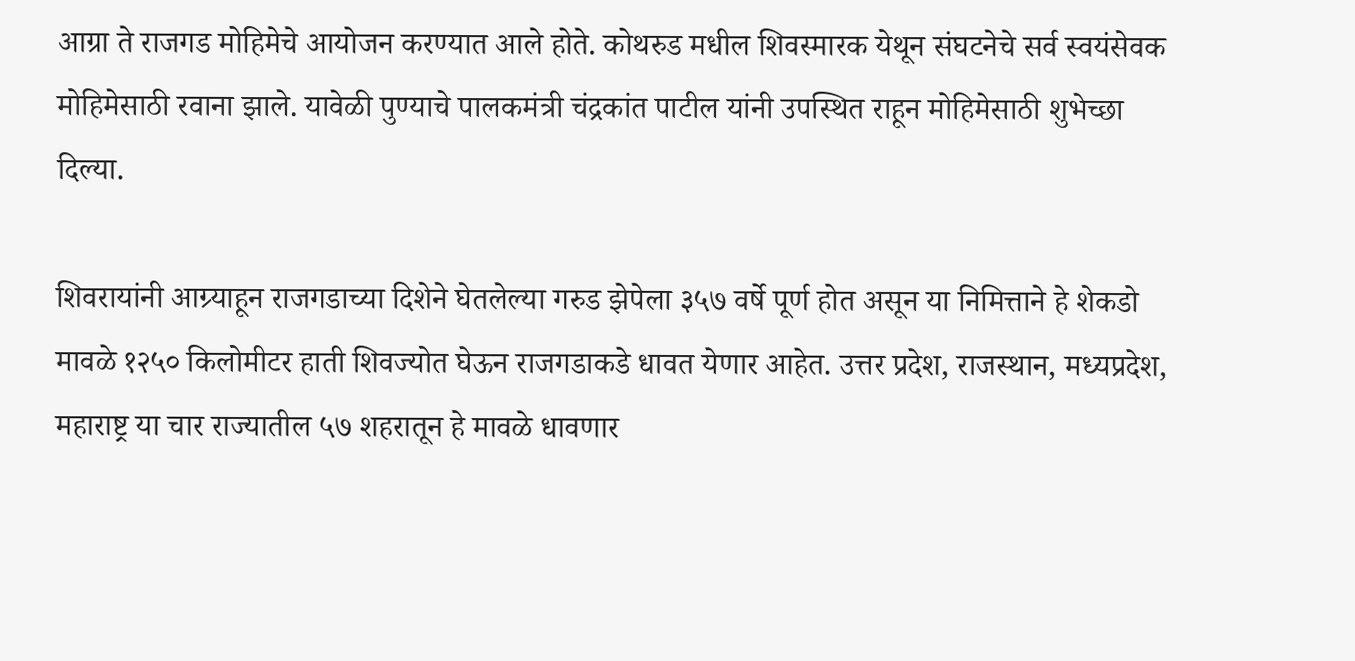आग्रा ते राजगड मोहिमेचे आयोजन करण्यात आले होते. कोथरुड मधील शिवस्मारक येथून संघटनेचे सर्व स्वयंसेवक मोहिमेसाठी रवाना झाले. यावेळी पुण्याचे पालकमंत्री चंद्रकांत पाटील यांनी उपस्थित राहून मोहिमेसाठी शुभेच्छा दिल्या.

शिवरायांनी आग्र्याहून राजगडाच्या दिशेने घेतलेल्या गरुड झेपेला ३५७ वर्षे पूर्ण होत असून या निमित्ताने हे शेकडो मावळे १२५० किलोमीटर हाती शिवज्योत घेऊन राजगडाकडे धावत येणार आहेत. उत्तर प्रदेश, राजस्थान, मध्यप्रदेश, महाराष्ट्र या चार राज्यातील ५७ शहरातून हे मावळे धावणार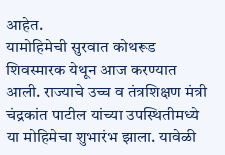आहेत.
यामोहिमेची सुरवात कोथरूड शिवस्मारक येथून आज करण्यात आली. राज्याचे उच्च व तंत्रशिक्षण मंत्री चंद्रकांत पाटील यांच्या उपस्थितीमध्ये या मोहिमेचा शुभारंभ झाला. यावेळी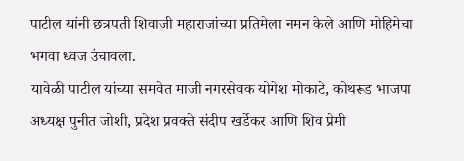पाटील यांनी छत्रपती शिवाजी महाराजांच्या प्रतिमेला नमन केले आणि मोहिमेचा भगवा ध्वज उंचावला.
यावेळी पाटील यांच्या समवेत माजी नगरसेवक योगेश मोकाटे, कोथरूड भाजपा अध्यक्ष पुनीत जोशी, प्रदेश प्रवक्ते संदीप खर्डेकर आणि शिव प्रेमी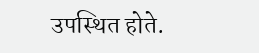उपस्थित होते.